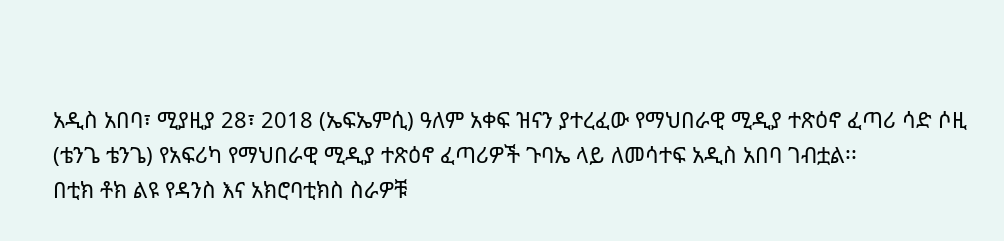አዲስ አበባ፣ ሚያዚያ 28፣ 2018 (ኤፍኤምሲ) ዓለም አቀፍ ዝናን ያተረፈው የማህበራዊ ሚዲያ ተጽዕኖ ፈጣሪ ሳድ ሶዚ (ቴንጌ ቴንጌ) የአፍሪካ የማህበራዊ ሚዲያ ተጽዕኖ ፈጣሪዎች ጉባኤ ላይ ለመሳተፍ አዲስ አበባ ገብቷል፡፡
በቲክ ቶክ ልዩ የዳንስ እና አክሮባቲክስ ስራዎቹ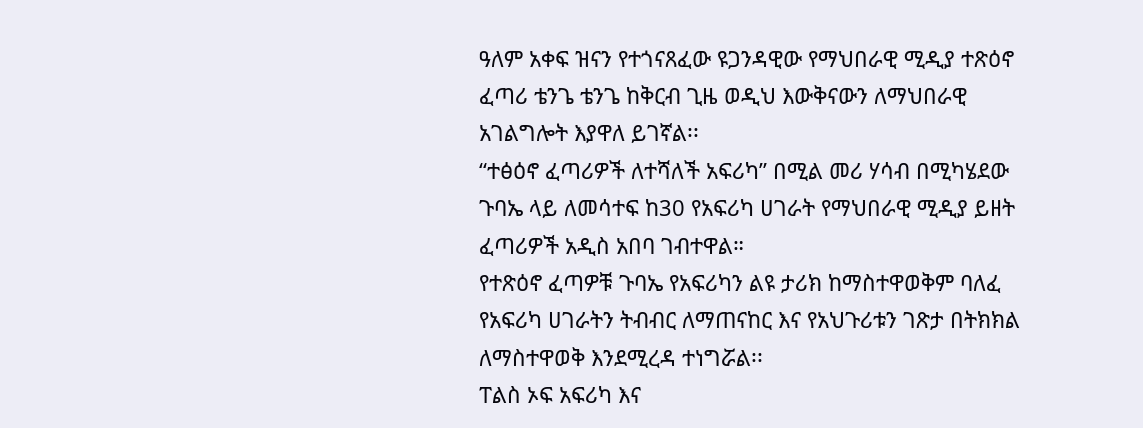ዓለም አቀፍ ዝናን የተጎናጸፈው ዩጋንዳዊው የማህበራዊ ሚዲያ ተጽዕኖ ፈጣሪ ቴንጌ ቴንጌ ከቅርብ ጊዜ ወዲህ እውቅናውን ለማህበራዊ አገልግሎት እያዋለ ይገኛል፡፡
“ተፅዕኖ ፈጣሪዎች ለተሻለች አፍሪካ” በሚል መሪ ሃሳብ በሚካሄደው ጉባኤ ላይ ለመሳተፍ ከ30 የአፍሪካ ሀገራት የማህበራዊ ሚዲያ ይዘት ፈጣሪዎች አዲስ አበባ ገብተዋል።
የተጽዕኖ ፈጣዎቹ ጉባኤ የአፍሪካን ልዩ ታሪክ ከማስተዋወቅም ባለፈ የአፍሪካ ሀገራትን ትብብር ለማጠናከር እና የአህጉሪቱን ገጽታ በትክክል ለማስተዋወቅ እንደሚረዳ ተነግሯል፡፡
ፐልስ ኦፍ አፍሪካ እና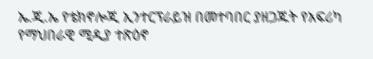ኤ.ጂ.ኤ የቴክኖሎጂ ኢንተርፕራይዝ በመተባበር ያዘጋጁት የአፍሪካ የማህበራዊ ሚዲያ ተጽዕኖ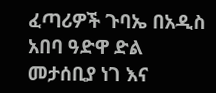ፈጣሪዎች ጉባኤ በአዲስ አበባ ዓድዋ ድል መታሰቢያ ነገ እና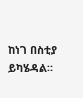ከነገ በስቲያ ይካሄዳል።